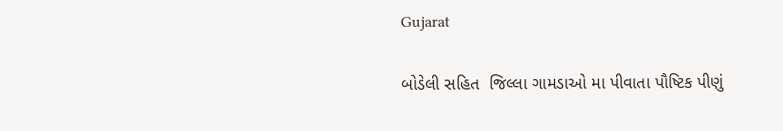Gujarat

બોડેલી સહિત  જિલ્લા ગામડાઓ મા પીવાતા પૌષ્ટિક પીણું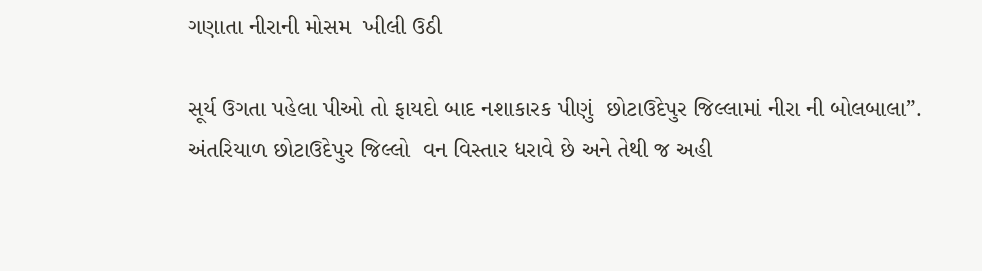ગણાતા નીરાની મોસમ  ખીલી ઉઠી

સૂર્ય ઉગતા પહેલા પીઓ તો ફાયદો બાદ નશાકારક પીણું  છોટાઉદેપુર જિલ્લામાં નીરા ની બોલબાલા”.
અંતરિયાળ છોટાઉદેપુર જિલ્લો  વન વિસ્તાર ધરાવે છે અને તેથી જ અહી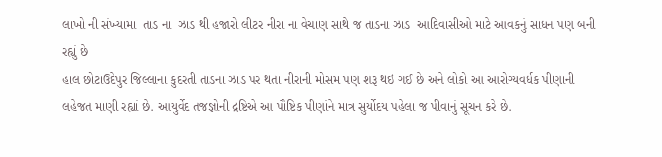લાખો ની સંખ્યામા  તાડ ના  ઝાડ થી હજારો લીટર નીરા ના વેચાણ સાથે જ તાડના ઝાડ  આદિવાસીઓ માટે આવકનું સાધન પણ બની રહ્યું છે
હાલ છોટાઉદેપુર જિલ્લાના કુદરતી તાડના ઝાડ પર થતા નીરાની મોસમ પણ શરૂ થઇ ગઈ છે અને લોકો આ આરોગ્યવર્ધક પીણાની લહેજત માણી રહ્યાં છે. આયુર્વેદ તજજ્ઞોની દ્રષ્ટિએ આ પૌષ્ટિક પીણાંને માત્ર સુર્યોદય પહેલા જ પીવાનું સૂચન કરે છે.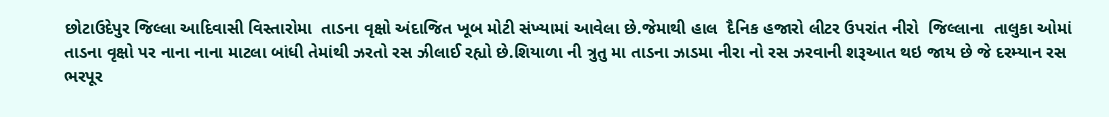છોટાઉદેપુર જિલ્લા આદિવાસી વિસ્તારોમા  તાડના વૃક્ષો અંદાજિત ખૂબ મોટી સંખ્યામાં આવેલા છે.જેમાથી હાલ  દૈનિક હજારો લીટર ઉપરાંત નીરો  જિલ્લાના  તાલુકા ઓમાં તાડના વૃક્ષો પર નાના નાના માટલા બાંધી તેમાંથી ઝરતો રસ ઝીલાઈ રહ્યો છે.શિયાળા ની ત્રુતુ મા તાડના ઝાડમા નીરા નો રસ ઝરવાની શરૂઆત થઇ જાય છે જે દરમ્યાન રસ ભરપૂર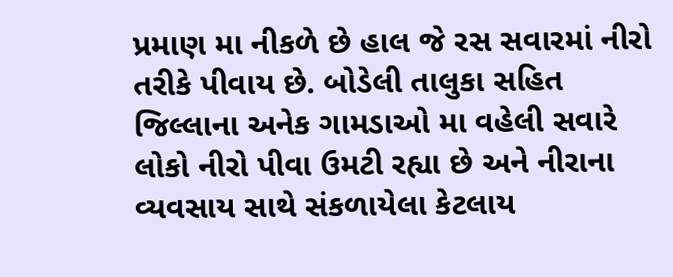પ્રમાણ મા નીકળે છે હાલ જે રસ સવારમાં નીરો તરીકે પીવાય છે. બોડેલી તાલુકા સહિત જિલ્લાના અનેક ગામડાઓ મા વહેલી સવારે લોકો નીરો પીવા ઉમટી રહ્યા છે અને નીરાના વ્યવસાય સાથે સંકળાયેલા કેટલાય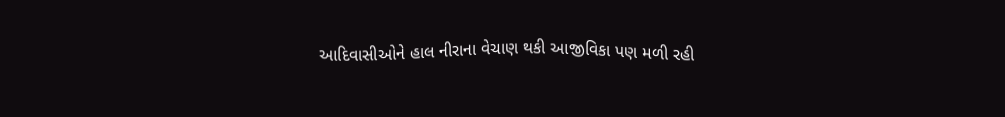આદિવાસીઓને હાલ નીરાના વેચાણ થકી આજીવિકા પણ મળી રહી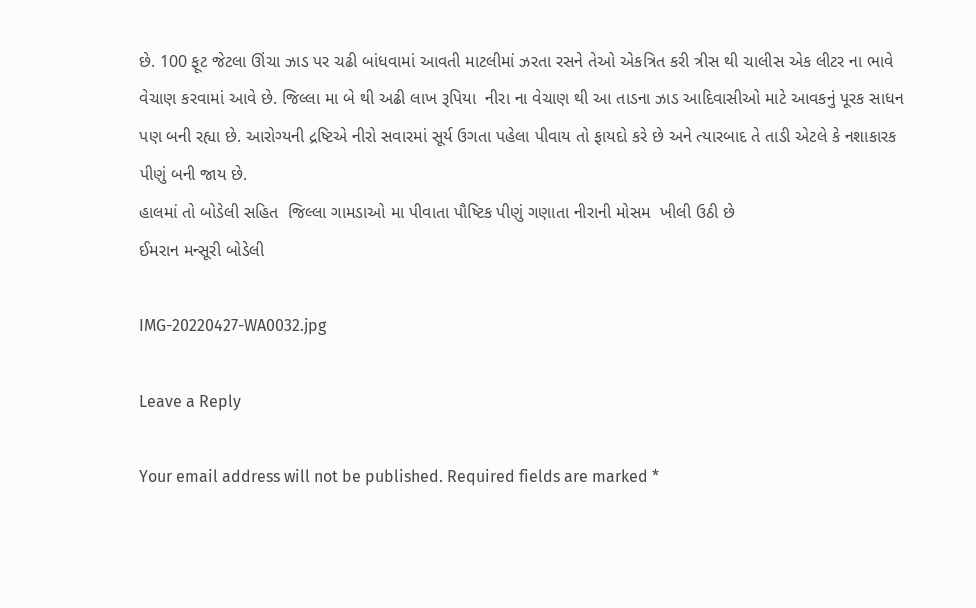છે. 100 ફૂટ જેટલા ઊંચા ઝાડ પર ચઢી બાંધવામાં આવતી માટલીમાં ઝરતા રસને તેઓ એકત્રિત કરી ત્રીસ થી ચાલીસ એક લીટર ના ભાવે વેચાણ કરવામાં આવે છે. જિલ્લા મા બે થી અઢી લાખ રૂપિયા  નીરા ના વેચાણ થી આ તાડના ઝાડ આદિવાસીઓ માટે આવકનું પૂરક સાધન પણ બની રહ્યા છે. આરોગ્યની દ્રષ્ટિએ નીરો સવારમાં સૂર્ય ઉગતા પહેલા પીવાય તો ફાયદો કરે છે અને ત્યારબાદ તે તાડી એટલે કે નશાકારક પીણું બની જાય છે.
હાલમાં તો બોડેલી સહિત  જિલ્લા ગામડાઓ મા પીવાતા પૌષ્ટિક પીણું ગણાતા નીરાની મોસમ  ખીલી ઉઠી છે
ઈમરાન મન્સૂરી બોડેલી

IMG-20220427-WA0032.jpg

Leave a Reply

Your email address will not be published. Required fields are marked *